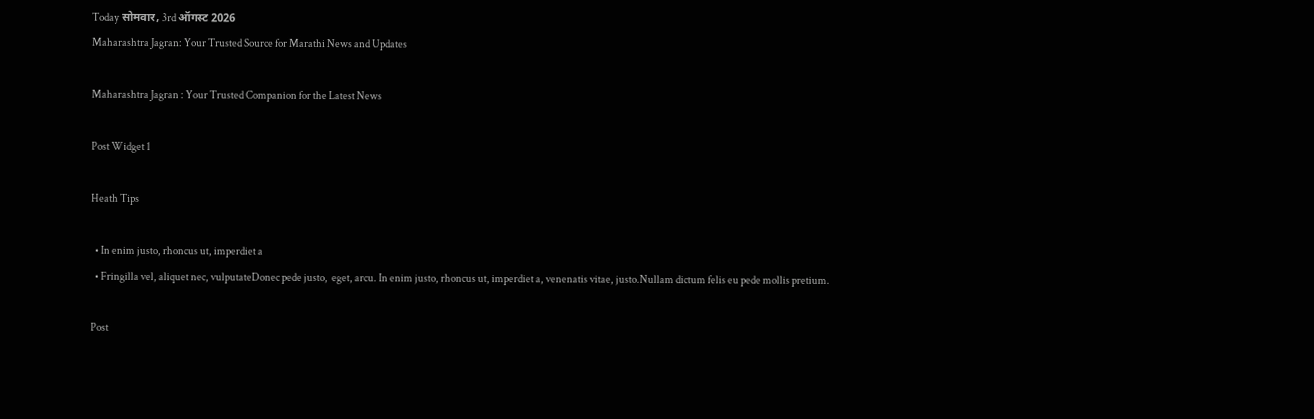Today सोमवार, 3rd ऑगस्ट 2026
Maharashtra Jagran: Your Trusted Source for Marathi News and Updates

Maharashtra Jagran : Your Trusted Companion for the Latest News

Post Widget 1

Heath Tips

  • In enim justo, rhoncus ut, imperdiet a
  • Fringilla vel, aliquet nec, vulputateDonec pede justo,  eget, arcu. In enim justo, rhoncus ut, imperdiet a, venenatis vitae, justo.Nullam dictum felis eu pede mollis pretium.

Post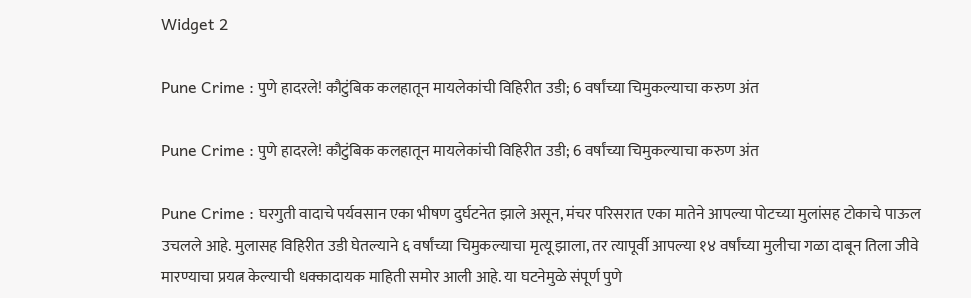Widget 2

Pune Crime : पुणे हादरले! कौटुंबिक कलहातून मायलेकांची विहिरीत उडी; 6 वर्षांच्या चिमुकल्याचा करुण अंत

Pune Crime : पुणे हादरले! कौटुंबिक कलहातून मायलेकांची विहिरीत उडी; 6 वर्षांच्या चिमुकल्याचा करुण अंत

Pune Crime : घरगुती वादाचे पर्यवसान एका भीषण दुर्घटनेत झाले असून, मंचर परिसरात एका मातेने आपल्या पोटच्या मुलांसह टोकाचे पाऊल उचलले आहे. मुलासह विहिरीत उडी घेतल्याने ६ वर्षांच्या चिमुकल्याचा मृत्यू झाला, तर त्यापूर्वी आपल्या १४ वर्षांच्या मुलीचा गळा दाबून तिला जीवे मारण्याचा प्रयत्न केल्याची धक्कादायक माहिती समोर आली आहे. या घटनेमुळे संपूर्ण पुणे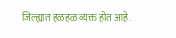जिल्ह्यात हळहळ व्यक्त होत आहे.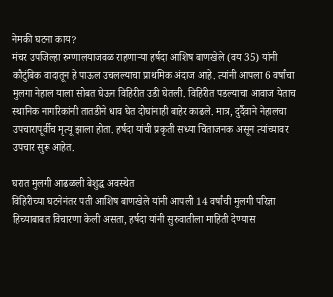नेमकी घटना काय?
मंचर उपजिल्हा रुग्णालयाजवळ राहणाऱ्या हर्षदा आशिष बाणखेले (वय 35) यांनी कौटुंबिक वादातून हे पाऊल उचलल्याचा प्राथमिक अंदाज आहे. त्यांनी आपला 6 वर्षांचा मुलगा नेहाल याला सोबत घेऊन विहिरीत उडी घेतली. विहिरीत पडल्याचा आवाज येताच स्थानिक नागरिकांनी तातडीने धाव घेत दोघांनाही बाहेर काढले. मात्र, दुर्दैवाने नेहालचा उपचारापूर्वीच मृत्यू झाला होता. हर्षदा यांची प्रकृती सध्या चिंताजनक असून त्यांच्यावर उपचार सुरू आहेत.

घरात मुलगी आढळली बेशुद्ध अवस्थेत
विहिरीच्या घटनेनंतर पती आशिष बाणखेले यांनी आपली 14 वर्षांची मुलगी परिज्ञा हिच्याबाबत विचारणा केली असता, हर्षदा यांनी सुरुवातीला माहिती देण्यास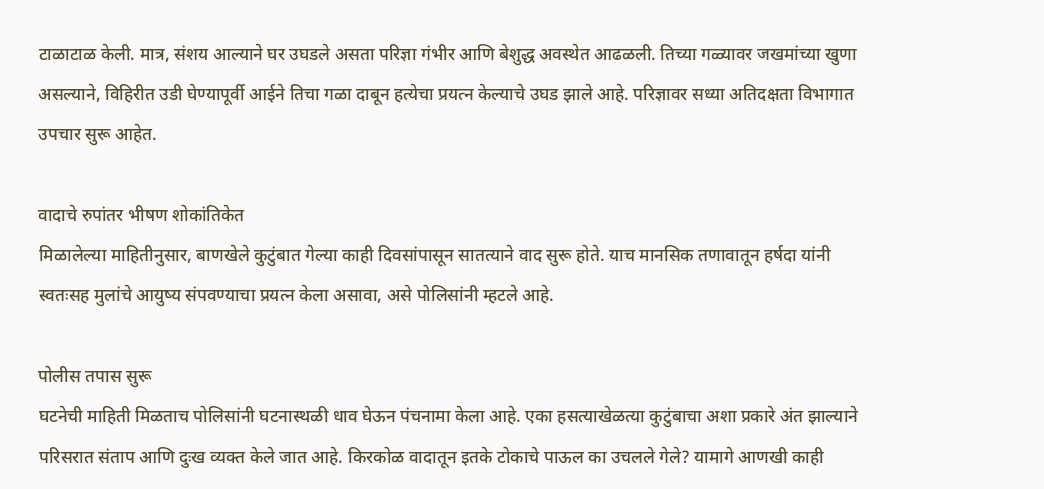टाळाटाळ केली. मात्र, संशय आल्याने घर उघडले असता परिज्ञा गंभीर आणि बेशुद्ध अवस्थेत आढळली. तिच्या गळ्यावर जखमांच्या खुणा असल्याने, विहिरीत उडी घेण्यापूर्वी आईने तिचा गळा दाबून हत्येचा प्रयत्न केल्याचे उघड झाले आहे. परिज्ञावर सध्या अतिदक्षता विभागात उपचार सुरू आहेत.

वादाचे रुपांतर भीषण शोकांतिकेत
मिळालेल्या माहितीनुसार, बाणखेले कुटुंबात गेल्या काही दिवसांपासून सातत्याने वाद सुरू होते. याच मानसिक तणावातून हर्षदा यांनी स्वतःसह मुलांचे आयुष्य संपवण्याचा प्रयत्न केला असावा, असे पोलिसांनी म्हटले आहे.

पोलीस तपास सुरू
घटनेची माहिती मिळताच पोलिसांनी घटनास्थळी धाव घेऊन पंचनामा केला आहे. एका हसत्याखेळत्या कुटुंबाचा अशा प्रकारे अंत झाल्याने परिसरात संताप आणि दुःख व्यक्त केले जात आहे. किरकोळ वादातून इतके टोकाचे पाऊल का उचलले गेले? यामागे आणखी काही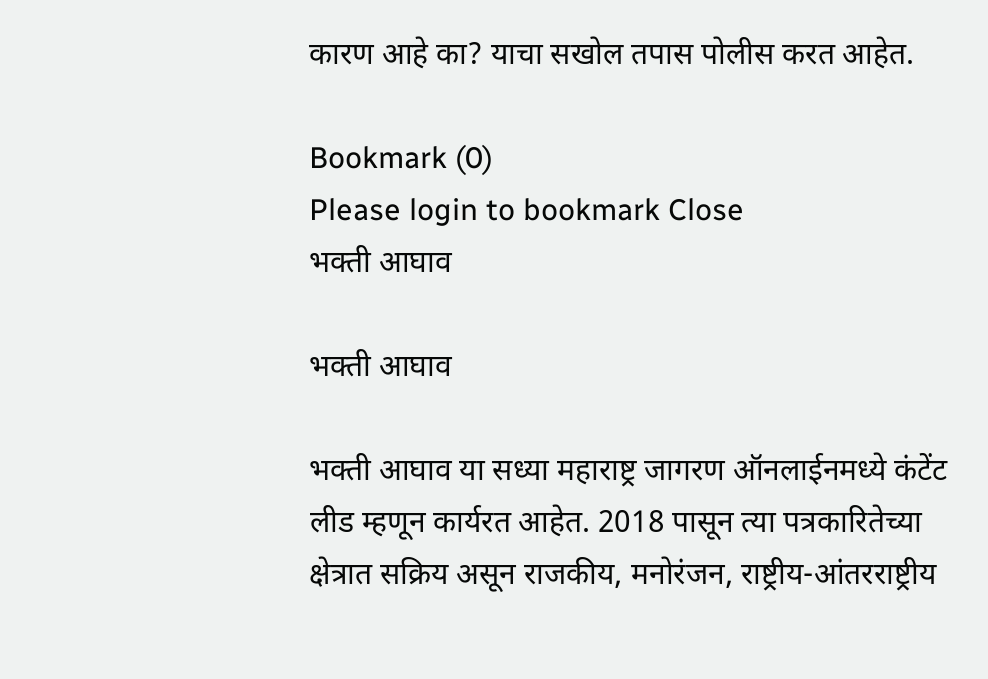कारण आहे का? याचा सखोल तपास पोलीस करत आहेत.

Bookmark (0)
Please login to bookmark Close
भक्ती आघाव

भक्ती आघाव

भक्ती आघाव या सध्या महाराष्ट्र जागरण ऑनलाईनमध्ये कंटेंट लीड म्हणून कार्यरत आहेत. 2018 पासून त्या पत्रकारितेच्या क्षेत्रात सक्रिय असून राजकीय, मनोरंजन, राष्ट्रीय-आंतरराष्ट्रीय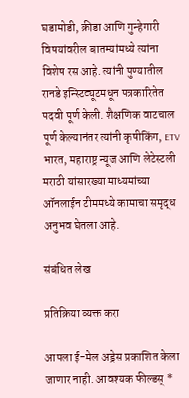घडामोडी, क्रीडा आणि गुन्हेगारी विषयांवरील बातम्यांमध्ये त्यांना विशेष रस आहे. त्यांनी पुण्यातील रानडे इन्स्टिट्यूटमधून पत्रकारितेत पदवी पूर्ण केली. शैक्षणिक वाटचाल पूर्ण केल्यानंतर त्यांनी कृषीकिंग, ETV भारत, महाराष्ट्र न्यूज आणि लेटेस्टली मराठी यांसारख्या माध्यमांच्या ऑनलाईन टीममध्ये कामाचा समृद्ध अनुभव घेतला आहे.

संबंधित लेख

प्रतिक्रिया व्यक्त करा

आपला ई-मेल अड्रेस प्रकाशित केला जाणार नाही. आवश्यक फील्डस् *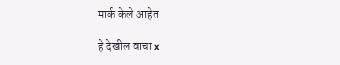मार्क केले आहेत

हे देखील वाचा x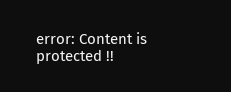error: Content is protected !!